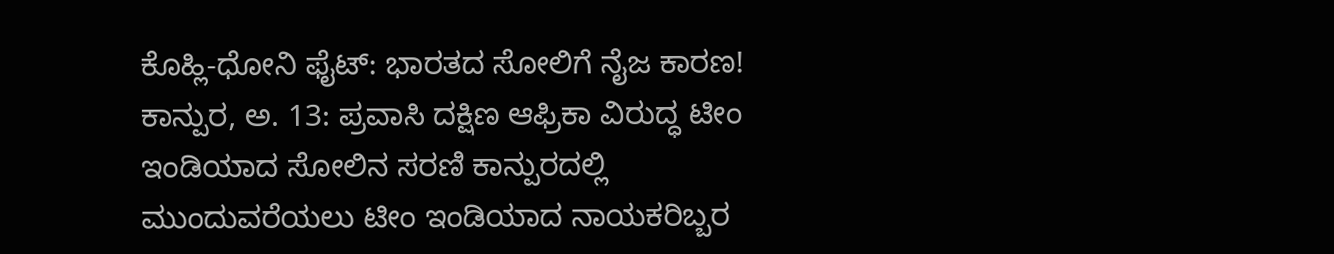ಕೊಹ್ಲಿ-ಧೋನಿ ಫೈಟ್: ಭಾರತದ ಸೋಲಿಗೆ ನೈಜ ಕಾರಣ!
ಕಾನ್ಪುರ, ಅ. 13: ಪ್ರವಾಸಿ ದಕ್ಷಿಣ ಆಫ್ರಿಕಾ ವಿರುದ್ಧ ಟೀಂ ಇಂಡಿಯಾದ ಸೋಲಿನ ಸರಣಿ ಕಾನ್ಪುರದಲ್ಲಿ ಮುಂದುವರೆಯಲು ಟೀಂ ಇಂಡಿಯಾದ ನಾಯಕರಿಬ್ಬರ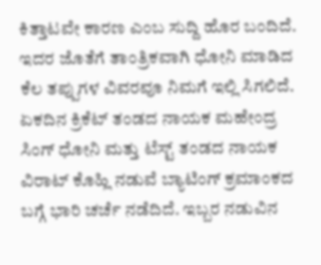ಕಿತ್ತಾಟವೇ ಕಾರಣ ಎಂಬ ಸುದ್ದಿ ಹೊರ ಬಂದಿದೆ. ಇದರ ಜೊತೆಗೆ ತಾಂತ್ರಿಕವಾಗಿ ಧೋನಿ ಮಾಡಿದ ಕೆಲ ತಪ್ಪುಗಳ ವಿವರವೂ ನಿಮಗೆ ಇಲ್ಲಿ ಸಿಗಲಿದೆ.
ಏಕದಿನ ಕ್ರಿಕೆಟ್ ತಂಡದ ನಾಯಕ ಮಹೇಂದ್ರ ಸಿಂಗ್ ಧೋನಿ ಮತ್ತು ಟೆಸ್ಟ್ ತಂಡದ ನಾಯಕ ವಿರಾಟ್ ಕೊಹ್ಲಿ ನಡುವೆ ಬ್ಯಾಟಿಂಗ್ ಕ್ರಮಾಂಕದ ಬಗ್ಗೆ ಭಾರಿ ಚರ್ಚೆ ನಡೆದಿದೆ. ಇಬ್ಬರ ನಡುವಿನ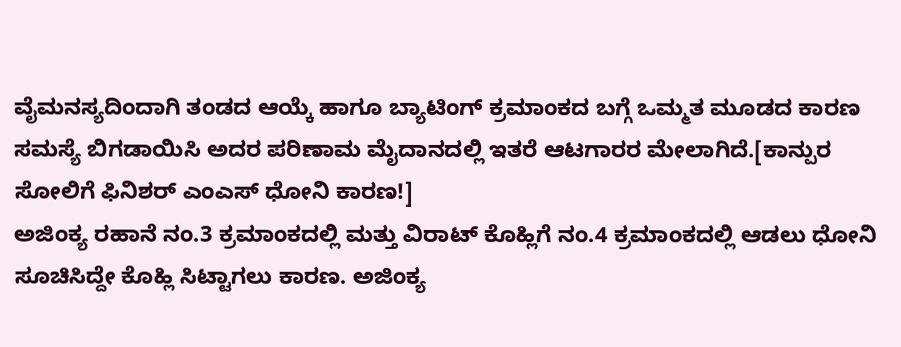ವೈಮನಸ್ಯದಿಂದಾಗಿ ತಂಡದ ಆಯ್ಕೆ ಹಾಗೂ ಬ್ಯಾಟಿಂಗ್ ಕ್ರಮಾಂಕದ ಬಗ್ಗೆ ಒಮ್ಮತ ಮೂಡದ ಕಾರಣ ಸಮಸ್ಯೆ ಬಿಗಡಾಯಿಸಿ ಅದರ ಪರಿಣಾಮ ಮೈದಾನದಲ್ಲಿ ಇತರೆ ಆಟಗಾರರ ಮೇಲಾಗಿದೆ.[ಕಾನ್ಪುರ ಸೋಲಿಗೆ ಫಿನಿಶರ್ ಎಂಎಸ್ ಧೋನಿ ಕಾರಣ!]
ಅಜಿಂಕ್ಯ ರಹಾನೆ ನಂ.3 ಕ್ರಮಾಂಕದಲ್ಲಿ ಮತ್ತು ವಿರಾಟ್ ಕೊಹ್ಲಿಗೆ ನಂ.4 ಕ್ರಮಾಂಕದಲ್ಲಿ ಆಡಲು ಧೋನಿ ಸೂಚಿಸಿದ್ದೇ ಕೊಹ್ಲಿ ಸಿಟ್ಟಾಗಲು ಕಾರಣ. ಅಜಿಂಕ್ಯ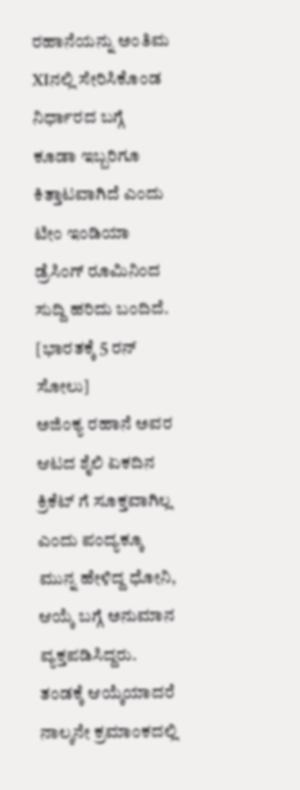ರಹಾನೆಯನ್ನು ಅಂತಿಮ XIನಲ್ಲಿ ಸೇರಿಸಿಕೊಂಡ ನಿರ್ಧಾರದ ಬಗ್ಗೆ ಕೂಡಾ ಇಬ್ಬರಿಗೂ ಕಿತ್ತಾಟವಾಗಿದೆ ಎಂದು ಟೀಂ ಇಂಡಿಯಾ ಡ್ರೆಸಿಂಗ್ ರೂಮಿನಿಂದ ಸುದ್ದಿ ಹರಿದು ಬಂದಿದೆ. [ಭಾರತಕ್ಕೆ 5 ರನ್ ಸೋಲು]
ಅಜಿಂಕ್ಯ ರಹಾನೆ ಅವರ ಆಟದ ಶೈಲಿ ಏಕದಿನ ಕ್ರಿಕೆಟ್ ಗೆ ಸೂಕ್ತವಾಗಿಲ್ಲ ಎಂದು ಪಂದ್ಯಕ್ಕೂ ಮುನ್ನ ಹೇಳಿದ್ದ ಧೋನಿ, ಆಯ್ಕೆ ಬಗ್ಗೆ ಅನುಮಾನ ವ್ಯಕ್ತಪಡಿಸಿದ್ದರು. ತಂಡಕ್ಕೆ ಆಯ್ಕೆಯಾದರೆ ನಾಲ್ಕನೇ ಕ್ರಮಾಂಕದಲ್ಲಿ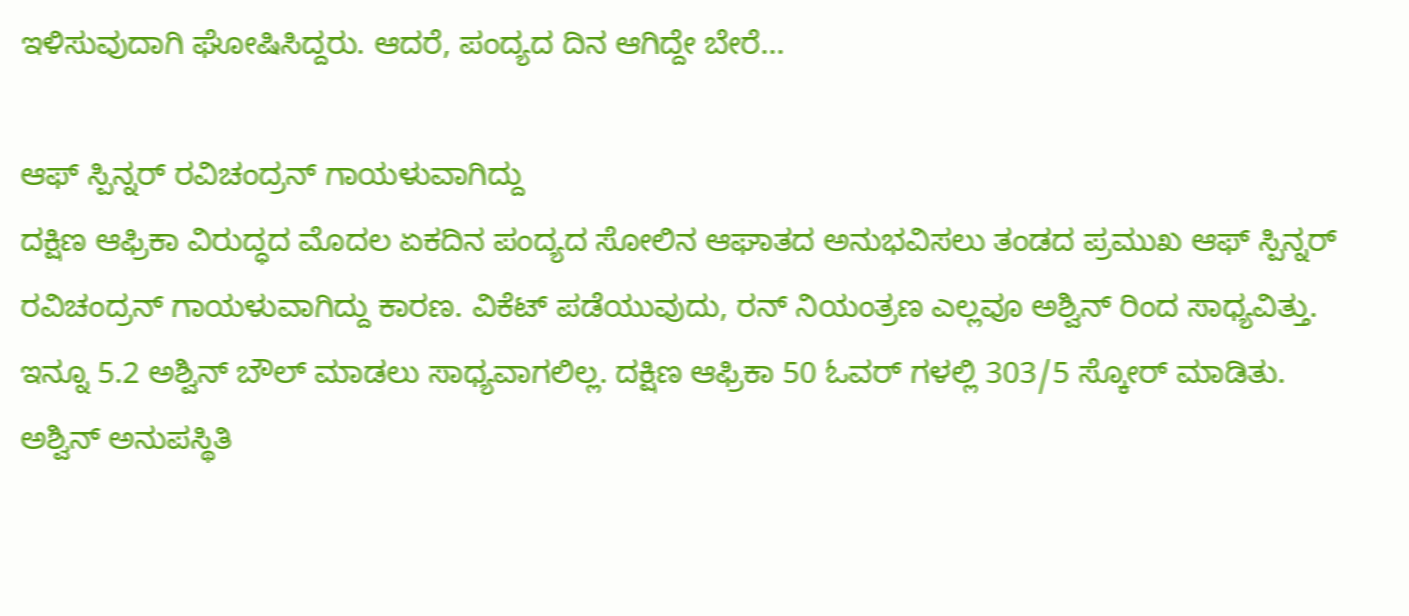ಇಳಿಸುವುದಾಗಿ ಘೋಷಿಸಿದ್ದರು. ಆದರೆ, ಪಂದ್ಯದ ದಿನ ಆಗಿದ್ದೇ ಬೇರೆ...

ಆಫ್ ಸ್ಪಿನ್ನರ್ ರವಿಚಂದ್ರನ್ ಗಾಯಳುವಾಗಿದ್ದು
ದಕ್ಷಿಣ ಆಫ್ರಿಕಾ ವಿರುದ್ಧದ ಮೊದಲ ಏಕದಿನ ಪಂದ್ಯದ ಸೋಲಿನ ಆಘಾತದ ಅನುಭವಿಸಲು ತಂಡದ ಪ್ರಮುಖ ಆಫ್ ಸ್ಪಿನ್ನರ್ ರವಿಚಂದ್ರನ್ ಗಾಯಳುವಾಗಿದ್ದು ಕಾರಣ. ವಿಕೆಟ್ ಪಡೆಯುವುದು, ರನ್ ನಿಯಂತ್ರಣ ಎಲ್ಲವೂ ಅಶ್ವಿನ್ ರಿಂದ ಸಾಧ್ಯವಿತ್ತು. ಇನ್ನೂ 5.2 ಅಶ್ವಿನ್ ಬೌಲ್ ಮಾಡಲು ಸಾಧ್ಯವಾಗಲಿಲ್ಲ. ದಕ್ಷಿಣ ಆಫ್ರಿಕಾ 50 ಓವರ್ ಗಳಲ್ಲಿ 303/5 ಸ್ಕೋರ್ ಮಾಡಿತು. ಅಶ್ವಿನ್ ಅನುಪಸ್ಥಿತಿ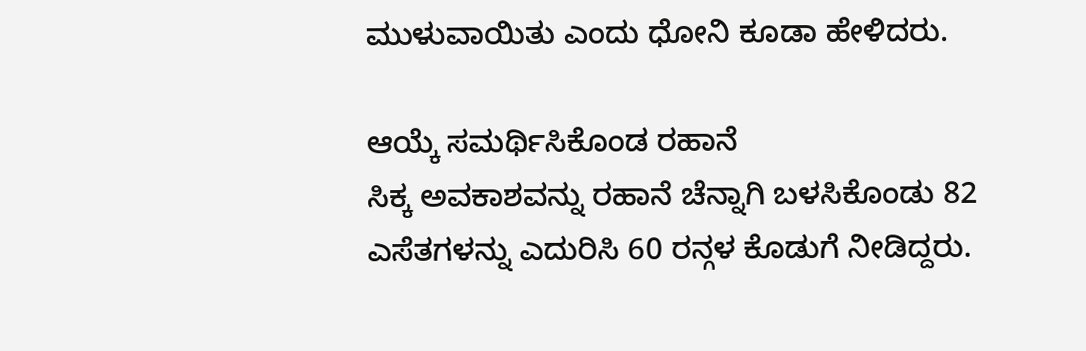ಮುಳುವಾಯಿತು ಎಂದು ಧೋನಿ ಕೂಡಾ ಹೇಳಿದರು.

ಆಯ್ಕೆ ಸಮರ್ಥಿಸಿಕೊಂಡ ರಹಾನೆ
ಸಿಕ್ಕ ಅವಕಾಶವನ್ನು ರಹಾನೆ ಚೆನ್ನಾಗಿ ಬಳಸಿಕೊಂಡು 82 ಎಸೆತಗಳನ್ನು ಎದುರಿಸಿ 60 ರನ್ಗಳ ಕೊಡುಗೆ ನೀಡಿದ್ದರು.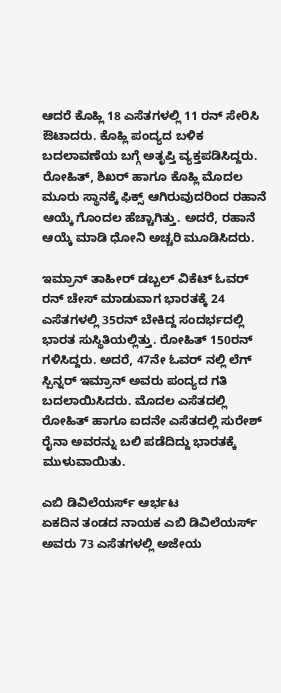ಆದರೆ ಕೊಹ್ಲಿ 18 ಎಸೆತಗಳಲ್ಲಿ 11 ರನ್ ಸೇರಿಸಿ ಔಟಾದರು. ಕೊಹ್ಲಿ ಪಂದ್ಯದ ಬಳಿಕ ಬದಲಾವಣೆಯ ಬಗ್ಗೆ ಅತೃಪ್ತಿ ವ್ಯಕ್ತಪಡಿಸಿದ್ದರು. ರೋಹಿತ್, ಶಿಖರ್ ಹಾಗೂ ಕೊಹ್ಲಿ ಮೊದಲ ಮೂರು ಸ್ಥಾನಕ್ಕೆ ಫಿಕ್ಸ್ ಆಗಿರುವುದರಿಂದ ರಹಾನೆ ಆಯ್ಕೆ ಗೊಂದಲ ಹೆಚ್ಚಾಗಿತ್ತು. ಅದರೆ, ರಹಾನೆ ಆಯ್ಕೆ ಮಾಡಿ ಧೋನಿ ಅಚ್ಚರಿ ಮೂಡಿಸಿದರು.

ಇಮ್ರಾನ್ ತಾಹೀರ್ ಡಬ್ಬಲ್ ವಿಕೆಟ್ ಓವರ್
ರನ್ ಚೇಸ್ ಮಾಡುವಾಗ ಭಾರತಕ್ಕೆ 24 ಎಸೆತಗಳಲ್ಲಿ 35ರನ್ ಬೇಕಿದ್ದ ಸಂದರ್ಭದಲ್ಲಿ ಭಾರತ ಸುಸ್ಥಿತಿಯಲ್ಲಿತ್ತು. ರೋಹಿತ್ 150ರನ್ ಗಳಿಸಿದ್ದರು. ಅದರೆ, 47ನೇ ಓವರ್ ನಲ್ಲಿ ಲೆಗ್ ಸ್ಪಿನ್ನರ್ ಇಮ್ರಾನ್ ಅವರು ಪಂದ್ಯದ ಗತಿ ಬದಲಾಯಿಸಿದರು. ಮೊದಲ ಎಸೆತದಲ್ಲಿ ರೋಹಿತ್ ಹಾಗೂ ಐದನೇ ಎಸೆತದಲ್ಲಿ ಸುರೇಶ್ ರೈನಾ ಅವರನ್ನು ಬಲಿ ಪಡೆದಿದ್ದು ಭಾರತಕ್ಕೆ ಮುಳುವಾಯಿತು.

ಎಬಿ ಡಿವಿಲೆಯರ್ಸ್ ಆರ್ಭಟ
ಏಕದಿನ ತಂಡದ ನಾಯಕ ಎಬಿ ಡಿವಿಲೆಯರ್ಸ್ ಅವರು 73 ಎಸೆತಗಳಲ್ಲಿ ಅಜೇಯ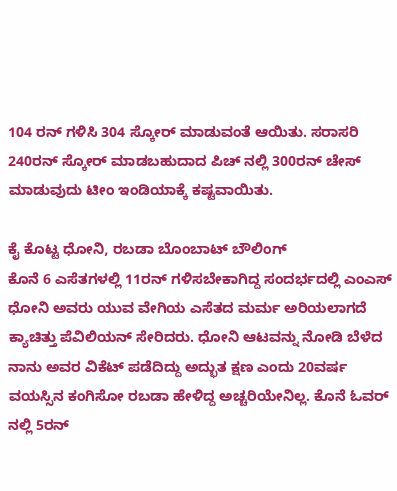104 ರನ್ ಗಳಿಸಿ 304 ಸ್ಕೋರ್ ಮಾಡುವಂತೆ ಆಯಿತು. ಸರಾಸರಿ 240ರನ್ ಸ್ಕೋರ್ ಮಾಡಬಹುದಾದ ಪಿಚ್ ನಲ್ಲಿ 300ರನ್ ಚೇಸ್ ಮಾಡುವುದು ಟೀಂ ಇಂಡಿಯಾಕ್ಕೆ ಕಷ್ಟವಾಯಿತು.

ಕೈ ಕೊಟ್ಟ ಧೋನಿ, ರಬಡಾ ಬೊಂಬಾಟ್ ಬೌಲಿಂಗ್
ಕೊನೆ 6 ಎಸೆತಗಳಲ್ಲಿ 11ರನ್ ಗಳಿಸಬೇಕಾಗಿದ್ದ ಸಂದರ್ಭದಲ್ಲಿ ಎಂಎಸ್ ಧೋನಿ ಅವರು ಯುವ ವೇಗಿಯ ಎಸೆತದ ಮರ್ಮ ಅರಿಯಲಾಗದೆ ಕ್ಯಾಚಿತ್ತು ಪೆವಿಲಿಯನ್ ಸೇರಿದರು. ಧೋನಿ ಆಟವನ್ನು ನೋಡಿ ಬೆಳೆದ ನಾನು ಅವರ ವಿಕೆಟ್ ಪಡೆದಿದ್ದು ಅದ್ಭುತ ಕ್ಷಣ ಎಂದು 20ವರ್ಷ ವಯಸ್ಸಿನ ಕಂಗಿಸೋ ರಬಡಾ ಹೇಳಿದ್ದ ಅಚ್ಚರಿಯೇನಿಲ್ಲ. ಕೊನೆ ಓವರ್ ನಲ್ಲಿ 5ರನ್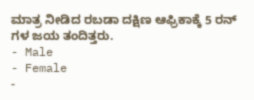ಮಾತ್ರ ನೀಡಿದ ರಬಡಾ ದಕ್ಷಿಣ ಆಫ್ರಿಕಾಕ್ಕೆ 5 ರನ್ ಗಳ ಜಯ ತಂದಿತ್ತರು.
- Male
- Female
-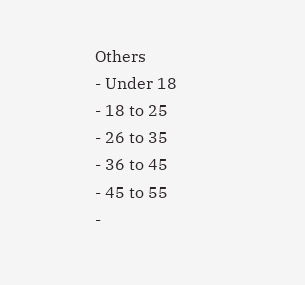Others
- Under 18
- 18 to 25
- 26 to 35
- 36 to 45
- 45 to 55
-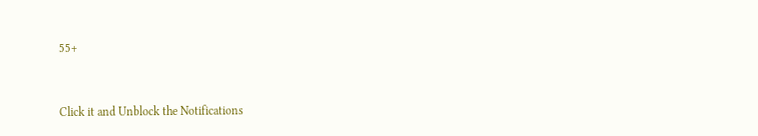55+


Click it and Unblock the Notifications